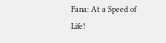Fana: At a Speed of Life!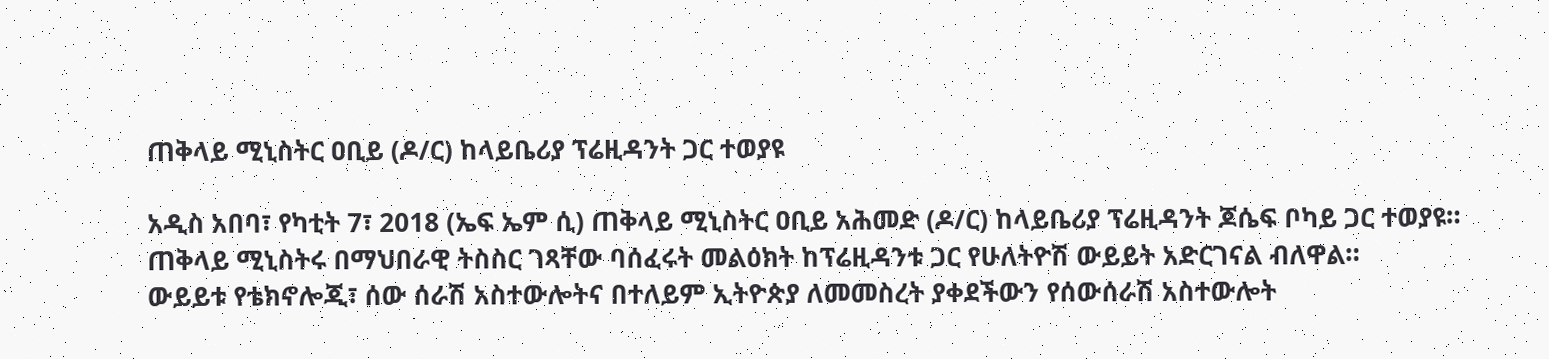ጠቅላይ ሚኒስትር ዐቢይ (ዶ/ር) ከላይቤሪያ ፕሬዚዳንት ጋር ተወያዩ

አዲስ አበባ፣ የካቲት 7፣ 2018 (ኤፍ ኤም ሲ) ጠቅላይ ሚኒስትር ዐቢይ አሕመድ (ዶ/ር) ከላይቤሪያ ፕሬዚዳንት ጆሴፍ ቦካይ ጋር ተወያዩ።
ጠቅላይ ሚኒስትሩ በማህበራዊ ትስስር ገጻቸው ባሰፈሩት መልዕክት ከፕሬዚዳንቱ ጋር የሁለትዮሽ ውይይት አድርገናል ብለዋል።
ውይይቱ የቴክኖሎጂ፣ ሰው ሰራሽ አስተውሎትና በተለይም ኢትዮጵያ ለመመስረት ያቀደችውን የሰውሰራሽ አስተውሎት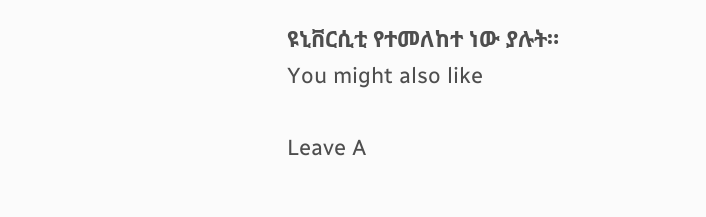ዩኒቨርሲቲ የተመለከተ ነው ያሉት።
You might also like

Leave A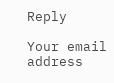Reply

Your email address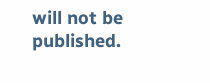will not be published.